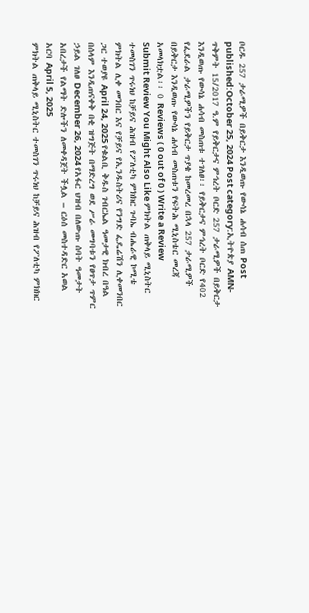ቦርዱ 257 ታራሚዎች በይቅርታ እንዲወጡ የውሳኔ ሐሳብ ሰጠ Post published:October 25, 2024 Post category:ኢትዮጵያ AMN- ጥቅምት 15/2017 ዓ.ም የይቅርታና ምኅረት ቦርድ 257 ታራሚዎች በይቅርታ እንዲወጡ የውሳኔ ሐሳብ መስጠቱ ተገለፀ፡፡ የይቅርታና ምኅረት ቦርድ የ402 የፌደራል ታራሚዎችን የይቅርታ ጥያቄ ከመረመረ በኋላ 257 ታራሚዎች በይቅርታ እንዲወጡ የውሳኔ ሐሳብ መስጠቱን የፍትሕ ሚኒስቴር መረጃ አመላክቷል፡፡ 0 Reviews ( 0 out of 0 ) Write a Review Submit Review You Might Also Like ምክትል ጠቅላይ ሚኒስትር ተመስገን ጥሩነህ ከቻይና ሕዝብ የፖለቲካ ምክክር ጉባኤ ብሔራዊ ኮሚቴ ምክትል ሊቀ መንበር እና የቻይና የኢንዱስትሪና የንግድ ፌዴሬሽን ሊቀመንበር ጋር ተወያዩ April 24, 2025 የቁልቢ ቅዱስ ገብርኤል ዓመታዊ ክብረ በዓል በሰላም እንዲጠናቀቅ በቂ ዝግጅት በማድረግ ወደ ሥራ መግባቱን የፀጥታ ጥምር ኃይል ገለፀ December 26, 2024 የአፋር ህዝብ በለውጡ ሰባት ዓመታት አበረታች የልማት ድሎችን ለመቀዳጀት ችሏል – ርዕሰ መስተዳድር አወል አርባ April 5, 2025
ምክትል ጠቅላይ ሚኒስትር ተመስገን ጥሩነህ ከቻይና ሕዝብ የፖለቲካ ምክክር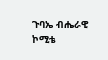ጉባኤ ብሔራዊ ኮሚቴ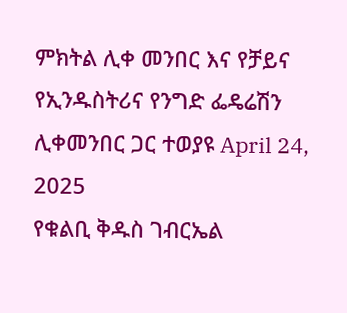ምክትል ሊቀ መንበር እና የቻይና የኢንዱስትሪና የንግድ ፌዴሬሽን ሊቀመንበር ጋር ተወያዩ April 24, 2025
የቁልቢ ቅዱስ ገብርኤል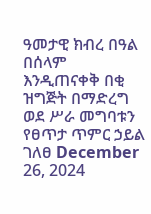ዓመታዊ ክብረ በዓል በሰላም እንዲጠናቀቅ በቂ ዝግጅት በማድረግ ወደ ሥራ መግባቱን የፀጥታ ጥምር ኃይል ገለፀ December 26, 2024